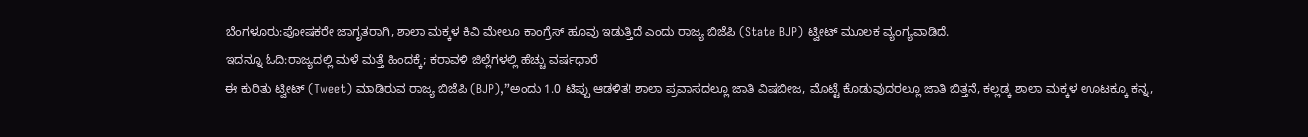ಬೆಂಗಳೂರು:ಪೋಷಕರೇ ಜಾಗೃತರಾಗಿ, ಶಾಲಾ ಮಕ್ಕಳ ಕಿವಿ ಮೇಲೂ ಕಾಂಗ್ರೆಸ್ ಹೂವು ಇಡುತ್ತಿದೆ ಎಂದು ರಾಜ್ಯ ಬಿಜೆಪಿ (State BJP) ಟ್ವೀಟ್ ಮೂಲಕ ವ್ಯಂಗ್ಯವಾಡಿದೆ.
ಇದನ್ನೂ ಓದಿ:ರಾಜ್ಯದಲ್ಲಿ ಮಳೆ ಮತ್ತೆ ಹಿಂದಕ್ಕೆ; ಕರಾವಳಿ ಜಿಲ್ಲೆಗಳಲ್ಲಿ ಹೆಚ್ಚು ವರ್ಷಧಾರೆ
ಈ ಕುರಿತು ಟ್ವೀಟ್ (Tweet) ಮಾಡಿರುವ ರಾಜ್ಯ ಬಿಜೆಪಿ (BJP),”ಅಂದು 1.0 ಟಿಪ್ಪು ಆಡಳಿತ! ಶಾಲಾ ಪ್ರವಾಸದಲ್ಲೂ ಜಾತಿ ವಿಷಬೀಜ, ಮೊಟ್ಟೆ ಕೊಡುವುದರಲ್ಲೂ ಜಾತಿ ಬಿತ್ತನೆ, ಕಲ್ಲಡ್ಕ ಶಾಲಾ ಮಕ್ಕಳ ಊಟಕ್ಕೂ ಕನ್ನ,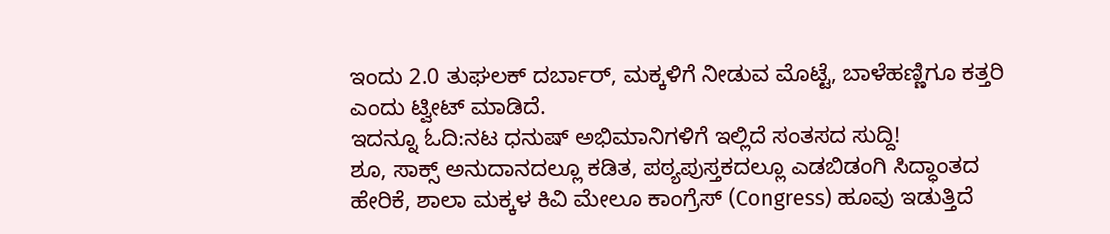ಇಂದು 2.0 ತುಘಲಕ್ ದರ್ಬಾರ್, ಮಕ್ಕಳಿಗೆ ನೀಡುವ ಮೊಟ್ಟೆ, ಬಾಳೆಹಣ್ಣಿಗೂ ಕತ್ತರಿ ಎಂದು ಟ್ವೀಟ್ ಮಾಡಿದೆ.
ಇದನ್ನೂ ಓದಿ:ನಟ ಧನುಷ್ ಅಭಿಮಾನಿಗಳಿಗೆ ಇಲ್ಲಿದೆ ಸಂತಸದ ಸುದ್ದಿ!
ಶೂ, ಸಾಕ್ಸ್ ಅನುದಾನದಲ್ಲೂ ಕಡಿತ, ಪಠ್ಯಪುಸ್ತಕದಲ್ಲೂ ಎಡಬಿಡಂಗಿ ಸಿದ್ಧಾಂತದ ಹೇರಿಕೆ, ಶಾಲಾ ಮಕ್ಕಳ ಕಿವಿ ಮೇಲೂ ಕಾಂಗ್ರೆಸ್ (Congress) ಹೂವು ಇಡುತ್ತಿದೆ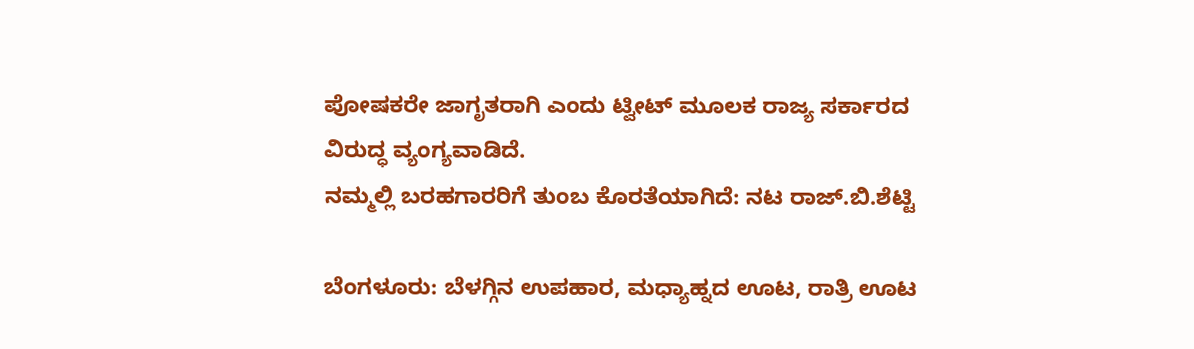ಪೋಷಕರೇ ಜಾಗೃತರಾಗಿ ಎಂದು ಟ್ವೀಟ್ ಮೂಲಕ ರಾಜ್ಯ ಸರ್ಕಾರದ ವಿರುದ್ಧ ವ್ಯಂಗ್ಯವಾಡಿದೆ.
ನಮ್ಮಲ್ಲಿ ಬರಹಗಾರರಿಗೆ ತುಂಬ ಕೊರತೆಯಾಗಿದೆ: ನಟ ರಾಜ್.ಬಿ.ಶೆಟ್ಟಿ

ಬೆಂಗಳೂರು: ಬೆಳಗ್ಗಿನ ಉಪಹಾರ, ಮಧ್ಯಾಹ್ನದ ಊಟ, ರಾತ್ರಿ ಊಟ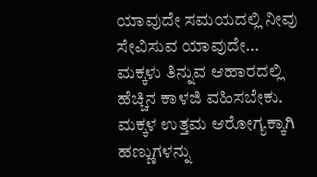ಯಾವುದೇ ಸಮಯದಲ್ಲಿ ನೀವು ಸೇವಿಸುವ ಯಾವುದೇ…
ಮಕ್ಕಳು ತಿನ್ನುವ ಆಹಾರದಲ್ಲಿ ಹೆಚ್ಚಿನ ಕಾಳಜಿ ವಹಿಸಬೇಕು. ಮಕ್ಕಳ ಉತ್ತಮ ಆರೋಗ್ಯಕ್ಕಾಗಿ ಹಣ್ಣುಗಳನ್ನು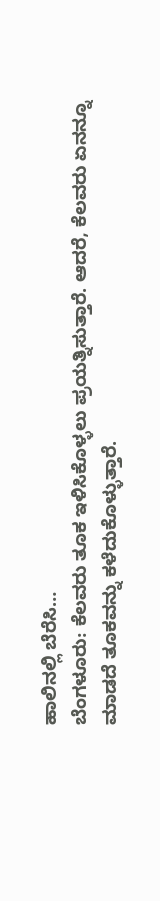ಹಾಲಿನಲ್ಲಿ ಬೆರೆಸಿ…
ಬೆಂಗಳೂರು: ಕೆಲವರು ತೂಕ ಇಳಿಸಿಕೊಳ್ಳಲು ಪ್ರಯತ್ನಿಸುತ್ತಾರೆ. ಆದರೆ, ಕೆಲವರು ಏನನ್ನೂ ಮಾಡದೆ ತೂಕವನ್ನು ಕಳೆದುಕೊಳ್ಳುತ್ತಾರೆ.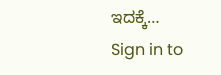ಇದಕ್ಕೆ…
Sign in to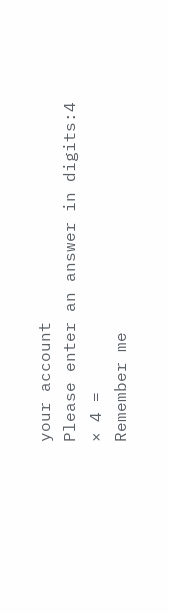your account
Please enter an answer in digits:4 × 4 =
Remember me